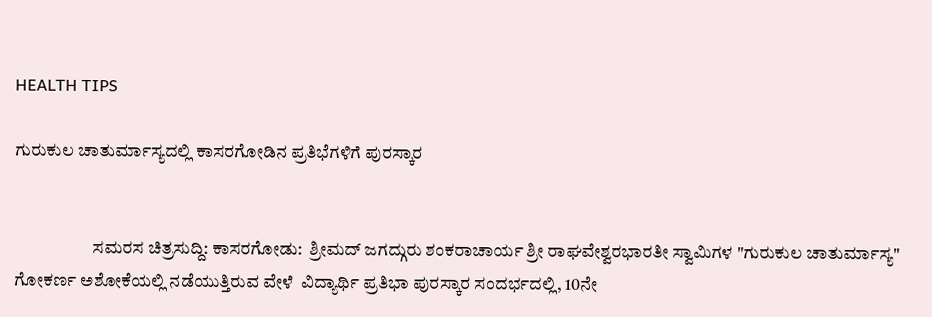HEALTH TIPS

ಗುರುಕುಲ ಚಾತುರ್ಮಾಸ್ಯದಲ್ಲಿ ಕಾಸರಗೋಡಿನ ಪ್ರತಿಭೆಗಳಿಗೆ ಪುರಸ್ಕಾರ


                      ಸಮರಸ ಚಿತ್ರಸುದ್ದಿ: ಕಾಸರಗೋಡು:  ಶ್ರೀಮದ್ ಜಗದ್ಗುರು ಶಂಕರಾಚಾರ್ಯ ಶ್ರೀ ರಾಘವೇಶ್ವರಭಾರತೀ ಸ್ವಾಮಿಗಳ "ಗುರುಕುಲ ಚಾತುರ್ಮಾಸ್ಯ" ಗೋಕರ್ಣ ಅಶೋಕೆಯಲ್ಲಿ ನಡೆಯುತ್ತಿರುವ ವೇಳೆ  ವಿದ್ಯಾರ್ಥಿ ಪ್ರತಿಭಾ ಪುರಸ್ಕಾರ ಸಂದರ್ಭದಲ್ಲಿ, 10ನೇ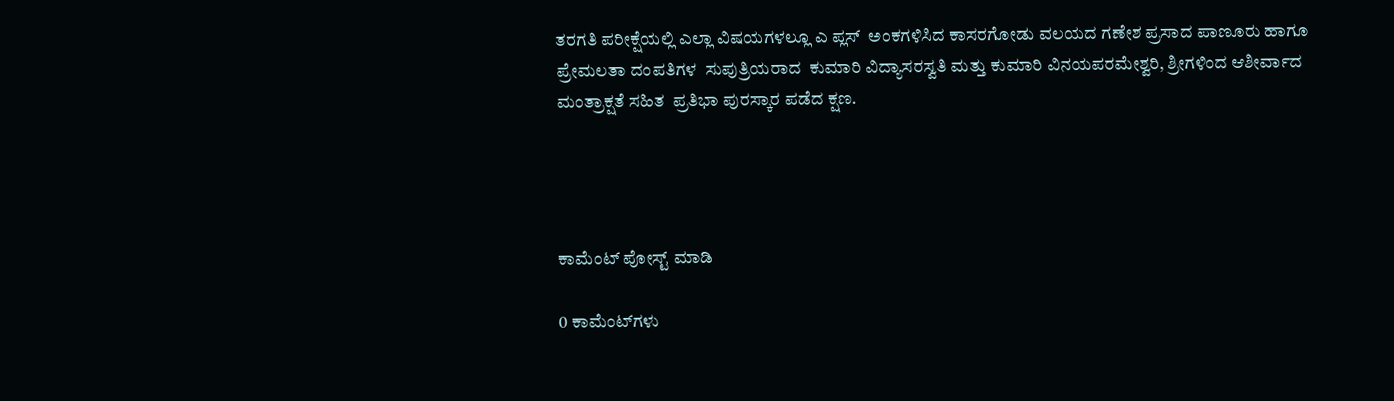ತರಗತಿ ಪರೀಕ್ಷೆಯಲ್ಲಿ ಎಲ್ಲಾ ವಿಷಯಗಳಲ್ಲೂ ಎ ಪ್ಲಸ್  ಅಂಕಗಳಿಸಿದ ಕಾಸರಗೋಡು ವಲಯದ ಗಣೇಶ ಪ್ರಸಾದ ಪಾಣೂರು ಹಾಗೂ ಪ್ರೇಮಲತಾ ದಂಪತಿಗಳ  ಸುಪುತ್ರಿಯರಾದ  ಕುಮಾರಿ ವಿದ್ಯಾಸರಸ್ವತಿ ಮತ್ತು ಕುಮಾರಿ ವಿನಯಪರಮೇಶ್ವರಿ, ಶ್ರೀಗಳಿಂದ ಆಶೀರ್ವಾದ ಮಂತ್ರಾಕ್ಷತೆ ಸಹಿತ  ಪ್ರತಿಭಾ ಪುರಸ್ಕಾರ ಪಡೆದ ಕ್ಷಣ.




ಕಾಮೆಂಟ್‌‌ ಪೋಸ್ಟ್‌ ಮಾಡಿ

0 ಕಾಮೆಂಟ್‌ಗಳು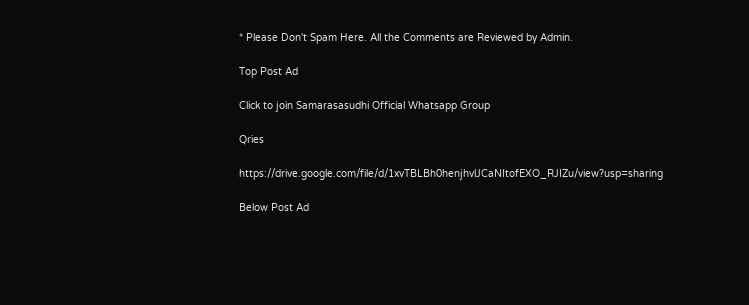* Please Don't Spam Here. All the Comments are Reviewed by Admin.

Top Post Ad

Click to join Samarasasudhi Official Whatsapp Group

Qries

https://drive.google.com/file/d/1xvTBLBh0henjhvlJCaNItofEXO_RJIZu/view?usp=sharing

Below Post Ad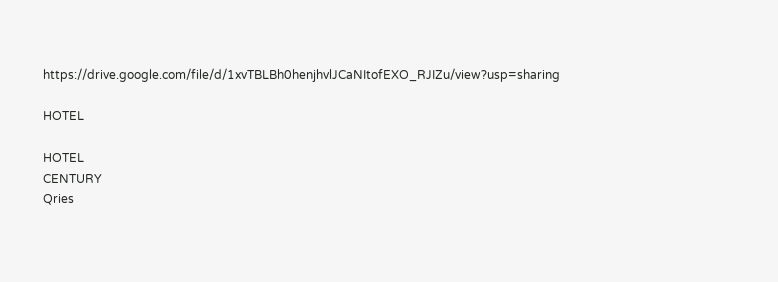https://drive.google.com/file/d/1xvTBLBh0henjhvlJCaNItofEXO_RJIZu/view?usp=sharing

HOTEL

HOTEL
CENTURY
Qries